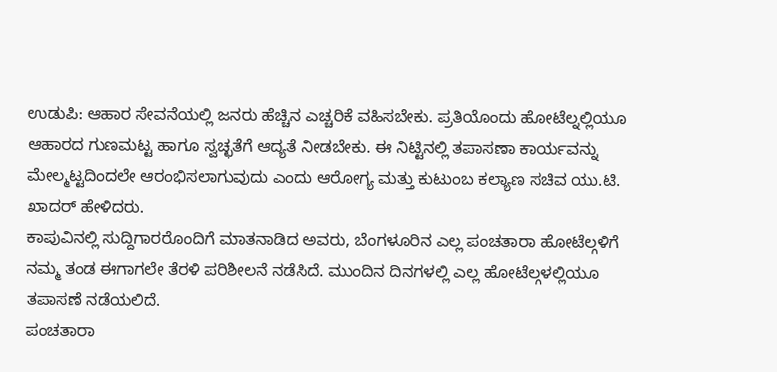ಉಡುಪಿ: ಆಹಾರ ಸೇವನೆಯಲ್ಲಿ ಜನರು ಹೆಚ್ಚಿನ ಎಚ್ಚರಿಕೆ ವಹಿಸಬೇಕು. ಪ್ರತಿಯೊಂದು ಹೋಟೆಲ್ನಲ್ಲಿಯೂ ಆಹಾರದ ಗುಣಮಟ್ಟ ಹಾಗೂ ಸ್ವಚ್ಛತೆಗೆ ಆದ್ಯತೆ ನೀಡಬೇಕು. ಈ ನಿಟ್ಟಿನಲ್ಲಿ ತಪಾಸಣಾ ಕಾರ್ಯವನ್ನು ಮೇಲ್ಮಟ್ಟದಿಂದಲೇ ಆರಂಭಿಸಲಾಗುವುದು ಎಂದು ಆರೋಗ್ಯ ಮತ್ತು ಕುಟುಂಬ ಕಲ್ಯಾಣ ಸಚಿವ ಯು.ಟಿ. ಖಾದರ್ ಹೇಳಿದರು.
ಕಾಪುವಿನಲ್ಲಿ ಸುದ್ದಿಗಾರರೊಂದಿಗೆ ಮಾತನಾಡಿದ ಅವರು, ಬೆಂಗಳೂರಿನ ಎಲ್ಲ ಪಂಚತಾರಾ ಹೋಟೆಲ್ಗಳಿಗೆ ನಮ್ಮ ತಂಡ ಈಗಾಗಲೇ ತೆರಳಿ ಪರಿಶೀಲನೆ ನಡೆಸಿದೆ. ಮುಂದಿನ ದಿನಗಳಲ್ಲಿ ಎಲ್ಲ ಹೋಟೆಲ್ಗಳಲ್ಲಿಯೂ ತಪಾಸಣೆ ನಡೆಯಲಿದೆ.
ಪಂಚತಾರಾ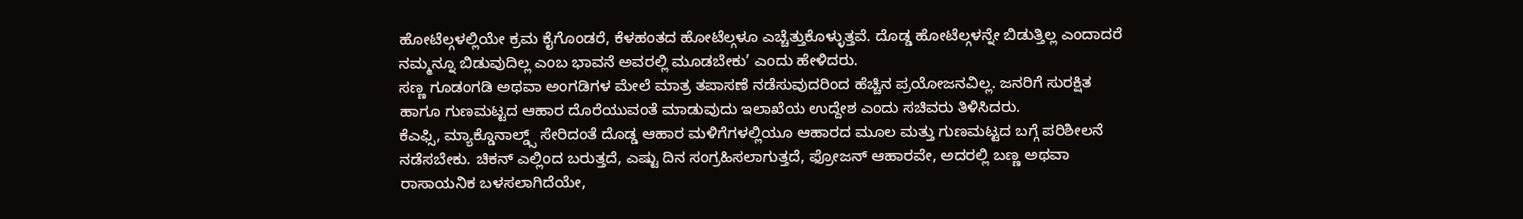ಹೋಟೆಲ್ಗಳಲ್ಲಿಯೇ ಕ್ರಮ ಕೈಗೊಂಡರೆ, ಕೆಳಹಂತದ ಹೋಟೆಲ್ಗಳೂ ಎಚ್ಚೆತ್ತುಕೊಳ್ಳುತ್ತವೆ. ದೊಡ್ಡ ಹೋಟೆಲ್ಗಳನ್ನೇ ಬಿಡುತ್ತಿಲ್ಲ ಎಂದಾದರೆ ನಮ್ಮನ್ನೂ ಬಿಡುವುದಿಲ್ಲ ಎಂಬ ಭಾವನೆ ಅವರಲ್ಲಿ ಮೂಡಬೇಕು’ ಎಂದು ಹೇಳಿದರು.
ಸಣ್ಣ ಗೂಡಂಗಡಿ ಅಥವಾ ಅಂಗಡಿಗಳ ಮೇಲೆ ಮಾತ್ರ ತಪಾಸಣೆ ನಡೆಸುವುದರಿಂದ ಹೆಚ್ಚಿನ ಪ್ರಯೋಜನವಿಲ್ಲ. ಜನರಿಗೆ ಸುರಕ್ಷಿತ ಹಾಗೂ ಗುಣಮಟ್ಟದ ಆಹಾರ ದೊರೆಯುವಂತೆ ಮಾಡುವುದು ಇಲಾಖೆಯ ಉದ್ದೇಶ ಎಂದು ಸಚಿವರು ತಿಳಿಸಿದರು.
ಕೆಎಫ್ಸಿ, ಮ್ಯಾಕ್ಡೊನಾಲ್ಡ್ಸ್ ಸೇರಿದಂತೆ ದೊಡ್ಡ ಆಹಾರ ಮಳಿಗೆಗಳಲ್ಲಿಯೂ ಆಹಾರದ ಮೂಲ ಮತ್ತು ಗುಣಮಟ್ಟದ ಬಗ್ಗೆ ಪರಿಶೀಲನೆ ನಡೆಸಬೇಕು. ಚಿಕನ್ ಎಲ್ಲಿಂದ ಬರುತ್ತದೆ, ಎಷ್ಟು ದಿನ ಸಂಗ್ರಹಿಸಲಾಗುತ್ತದೆ, ಫ್ರೋಜನ್ ಆಹಾರವೇ, ಅದರಲ್ಲಿ ಬಣ್ಣ ಅಥವಾ ರಾಸಾಯನಿಕ ಬಳಸಲಾಗಿದೆಯೇ,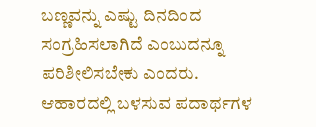ಬಣ್ಣವನ್ನು ಎಷ್ಟು ದಿನದಿಂದ ಸಂಗ್ರಹಿಸಲಾಗಿದೆ ಎಂಬುದನ್ನೂ ಪರಿಶೀಲಿಸಬೇಕು ಎಂದರು.
ಆಹಾರದಲ್ಲಿ ಬಳಸುವ ಪದಾರ್ಥಗಳ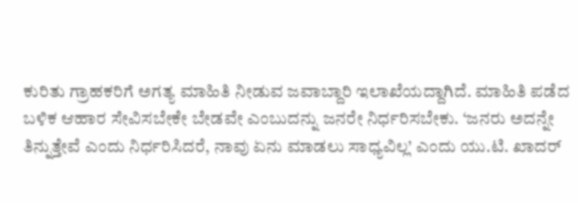ಕುರಿತು ಗ್ರಾಹಕರಿಗೆ ಅಗತ್ಯ ಮಾಹಿತಿ ನೀಡುವ ಜವಾಬ್ದಾರಿ ಇಲಾಖೆಯದ್ದಾಗಿದೆ. ಮಾಹಿತಿ ಪಡೆದ ಬಳಿಕ ಆಹಾರ ಸೇವಿಸಬೇಕೇ ಬೇಡವೇ ಎಂಬುದನ್ನು ಜನರೇ ನಿರ್ಧರಿಸಬೇಕು. ‘ಜನರು ಅದನ್ನೇ ತಿನ್ನುತ್ತೇವೆ ಎಂದು ನಿರ್ಧರಿಸಿದರೆ, ನಾವು ಏನು ಮಾಡಲು ಸಾಧ್ಯವಿಲ್ಲ’ ಎಂದು ಯು.ಟಿ. ಖಾದರ್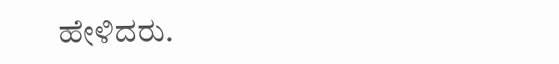ಹೇಳಿದರು.